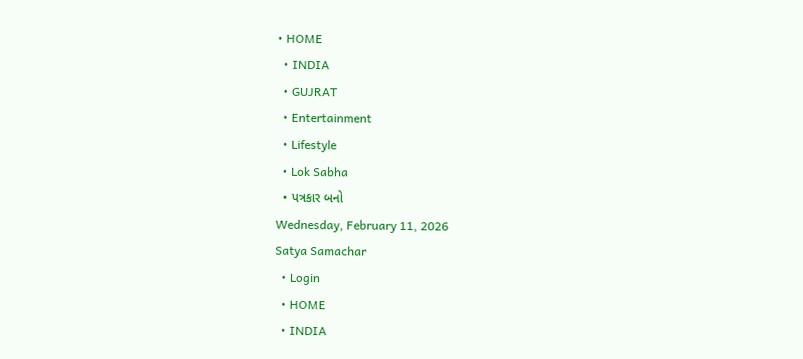• HOME
  • INDIA
  • GUJRAT
  • Entertainment
  • Lifestyle
  • Lok Sabha
  • પત્રકાર બનો
Wednesday, February 11, 2026
Satya Samachar
  • Login
  • HOME
  • INDIA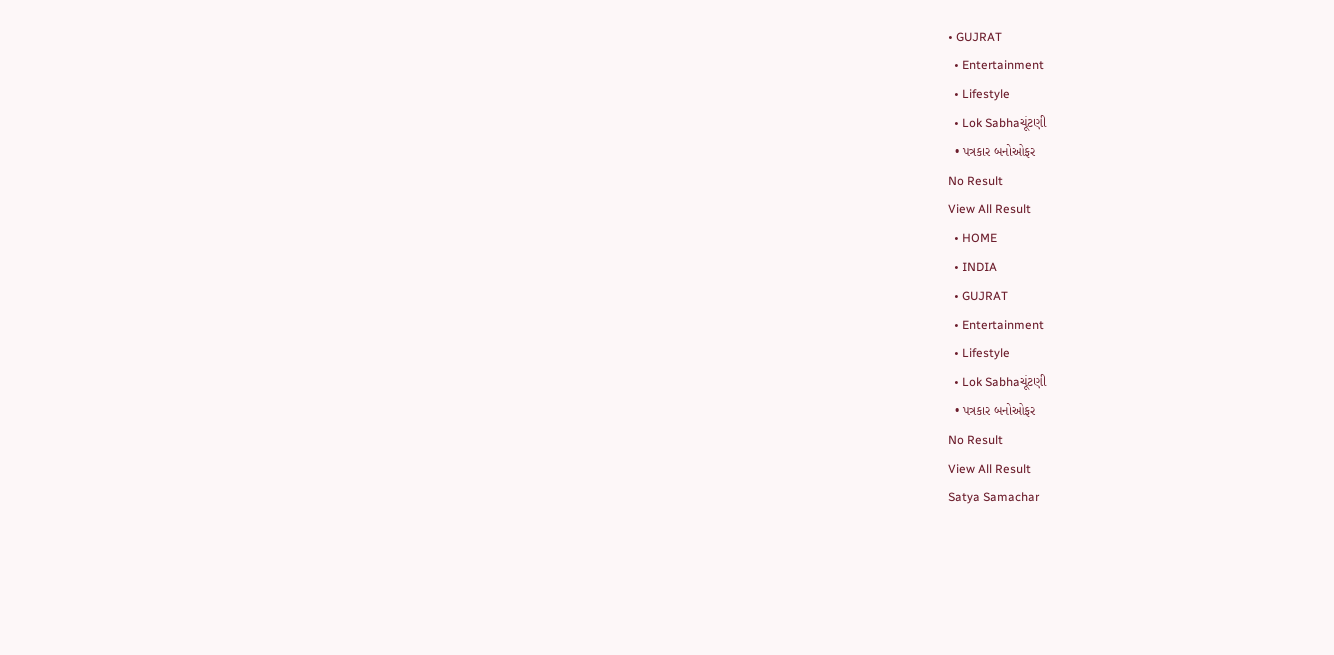• GUJRAT
  • Entertainment
  • Lifestyle
  • Lok Sabhaચૂંટણી
  • પત્રકાર બનોઓફર
No Result
View All Result
  • HOME
  • INDIA
  • GUJRAT
  • Entertainment
  • Lifestyle
  • Lok Sabhaચૂંટણી
  • પત્રકાર બનોઓફર
No Result
View All Result
Satya Samachar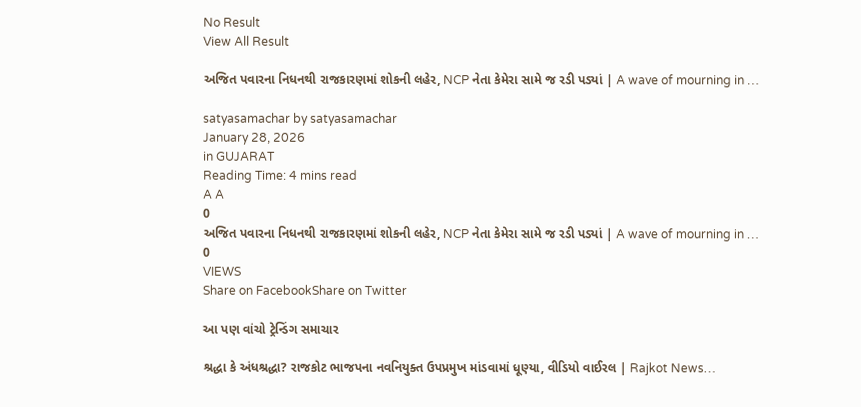No Result
View All Result

અજિત પવારના નિધનથી રાજકારણમાં શોકની લહેર, NCP નેતા કેમેરા સામે જ રડી પડ્યાં | A wave of mourning in …

satyasamachar by satyasamachar
January 28, 2026
in GUJARAT
Reading Time: 4 mins read
A A
0
અજિત પવારના નિધનથી રાજકારણમાં શોકની લહેર, NCP નેતા કેમેરા સામે જ રડી પડ્યાં | A wave of mourning in …
0
VIEWS
Share on FacebookShare on Twitter

આ પણ વાંચો ટ્રેન્ડિંગ સમાચાર

શ્રદ્ધા કે અંધશ્રદ્ધા? રાજકોટ ભાજપના નવનિયુક્ત ઉપપ્રમુખ માંડવામાં ધૂણ્યા, વીડિયો વાઈરલ | Rajkot News…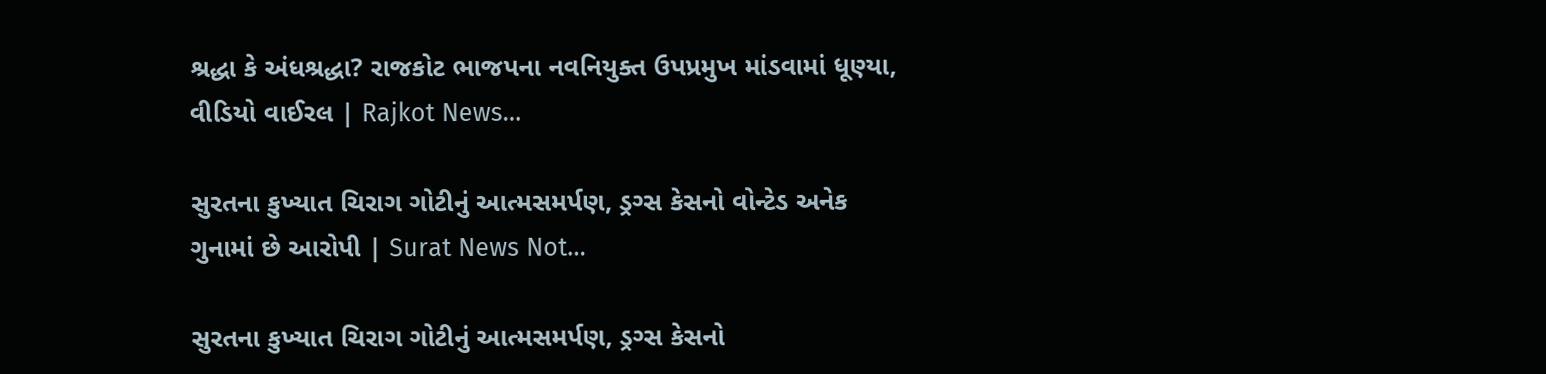શ્રદ્ધા કે અંધશ્રદ્ધા? રાજકોટ ભાજપના નવનિયુક્ત ઉપપ્રમુખ માંડવામાં ધૂણ્યા, વીડિયો વાઈરલ | Rajkot News…

સુરતના કુખ્યાત ચિરાગ ગોટીનું આત્મસમર્પણ, ડ્રગ્સ કેસનો વોન્ટેડ અનેક ગુનામાં છે આરોપી | Surat News Not…

સુરતના કુખ્યાત ચિરાગ ગોટીનું આત્મસમર્પણ, ડ્રગ્સ કેસનો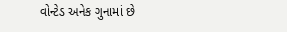વોન્ટેડ અનેક ગુનામાં છે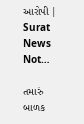આરોપી | Surat News Not…

તમારું બાળક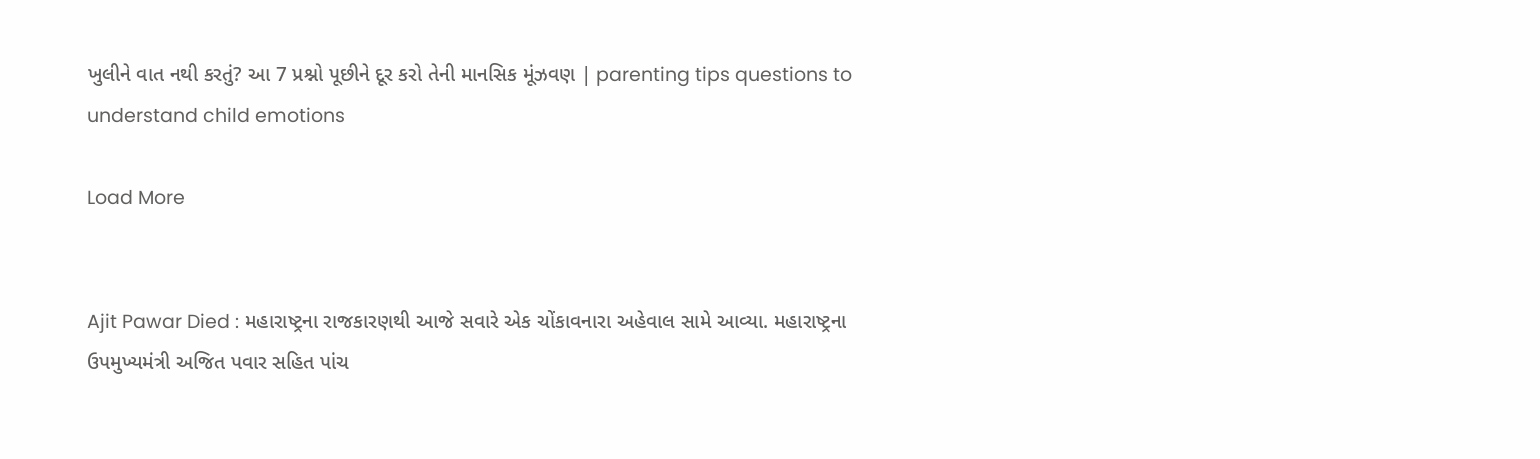ખુલીને વાત નથી કરતું? આ 7 પ્રશ્નો પૂછીને દૂર કરો તેની માનસિક મૂંઝવણ | parenting tips questions to understand child emotions

Load More


Ajit Pawar Died : મહારાષ્ટ્રના રાજકારણથી આજે સવારે એક ચોંકાવનારા અહેવાલ સામે આવ્યા. મહારાષ્ટ્રના ઉપમુખ્યમંત્રી અજિત પવાર સહિત પાંચ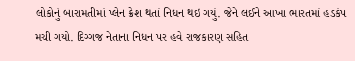લોકોનું બારામતીમાં પ્લેન ક્રેશ થતાં નિધન થઇ ગયું. જેને લઈને આખા ભારતમાં હડકંપ મચી ગયો. દિગ્ગજ નેતાના નિધન પર હવે રાજકારણ સહિત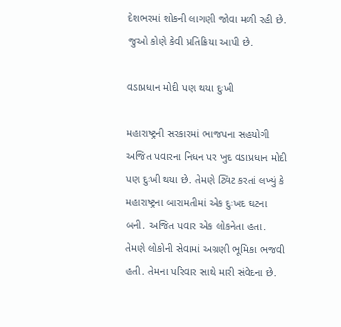દેશભરમાં શોકની લાગણી જોવા મળી રહી છે. જુઓ કોણે કેવી પ્રતિક્રિયા આપી છે.

વડાપ્રધાન મોદી પણ થયા દુઃખી

મહારાષ્ટ્રની સરકારમાં ભાજપના સહયોગી અજિત પવારના નિધન પર ખુદ વડાપ્રધાન મોદી પણ દુઃખી થયા છે. તેમણે ટ્વિટ કરતાં લખ્યું કે મહારાષ્ટ્રના બારામતીમાં એક દુઃખદ ઘટના બની. અજિત પવાર એક લોકનેતા હતા. તેમણે લોકોની સેવામાં અગ્રણી ભૂમિકા ભજવી હતી. તેમના પરિવાર સાથે મારી સંવેદના છે.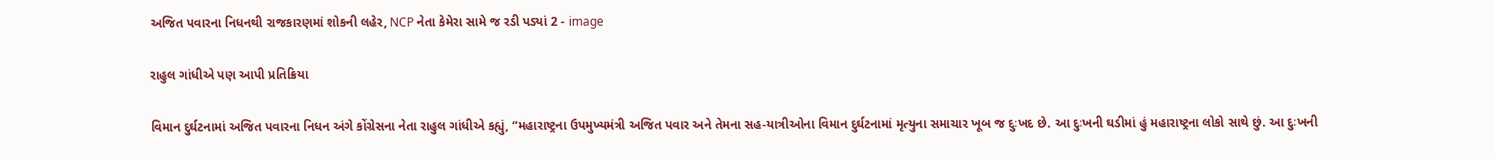અજિત પવારના નિધનથી રાજકારણમાં શોકની લહેર, NCP નેતા કેમેરા સામે જ રડી પડ્યાં 2 - image

રાહુલ ગાંધીએ પણ આપી પ્રતિક્રિયા

વિમાન દુર્ઘટનામાં અજિત પવારના નિધન અંગે કોંગ્રેસના નેતા રાહુલ ગાંધીએ કહ્યું, “મહારાષ્ટ્રના ઉપમુખ્યમંત્રી અજિત પવાર અને તેમના સહ-યાત્રીઓના વિમાન દુર્ઘટનામાં મૃત્યુના સમાચાર ખૂબ જ દુઃખદ છે. આ દુઃખની ઘડીમાં હું મહારાષ્ટ્રના લોકો સાથે છું. આ દુઃખની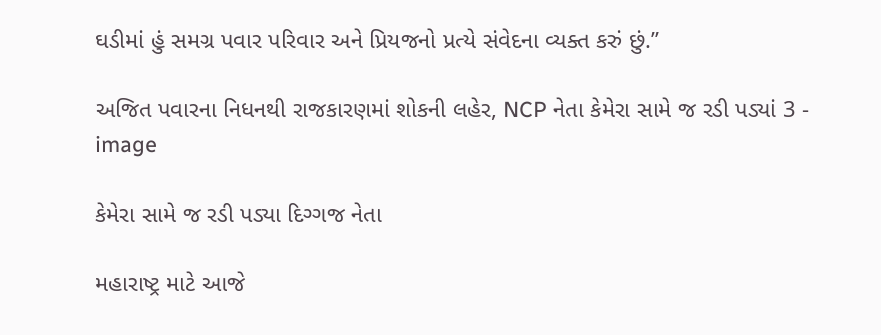ઘડીમાં હું સમગ્ર પવાર પરિવાર અને પ્રિયજનો પ્રત્યે સંવેદના વ્યક્ત કરું છું.”

અજિત પવારના નિધનથી રાજકારણમાં શોકની લહેર, NCP નેતા કેમેરા સામે જ રડી પડ્યાં 3 - image

કેમેરા સામે જ રડી પડ્યા દિગ્ગજ નેતા

મહારાષ્ટ્ર માટે આજે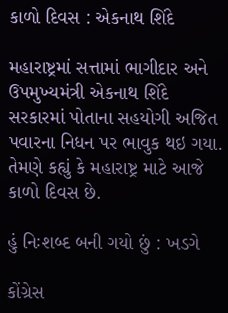કાળો દિવસ : એકનાથ શિંદે

મહારાષ્ટ્રમાં સત્તામાં ભાગીદાર અને ઉપમુખ્યમંત્રી એકનાથ શિંદે સરકારમાં પોતાના સહયોગી અજિત પવારના નિધન પર ભાવુક થઇ ગયા. તેમણે કહ્યું કે મહારાષ્ટ્ર માટે આજે કાળો દિવસ છે.

હું નિઃશબ્દ બની ગયો છું : ખડગે

કોંગ્રેસ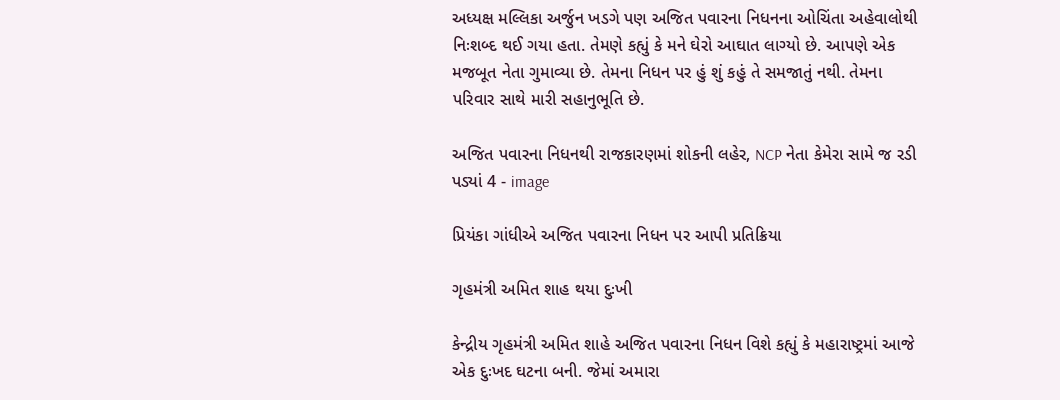અધ્યક્ષ મલ્લિકા અર્જુન ખડગે પણ અજિત પવારના નિધનના ઓચિંતા અહેવાલોથી નિઃશબ્દ થઈ ગયા હતા. તેમણે કહ્યું કે મને ઘેરો આઘાત લાગ્યો છે. આપણે એક મજબૂત નેતા ગુમાવ્યા છે. તેમના નિધન પર હું શું કહું તે સમજાતું નથી. તેમના પરિવાર સાથે મારી સહાનુભૂતિ છે.

અજિત પવારના નિધનથી રાજકારણમાં શોકની લહેર, NCP નેતા કેમેરા સામે જ રડી પડ્યાં 4 - image

પ્રિયંકા ગાંધીએ અજિત પવારના નિધન પર આપી પ્રતિક્રિયા

ગૃહમંત્રી અમિત શાહ થયા દુઃખી

કેન્દ્રીય ગૃહમંત્રી અમિત શાહે અજિત પવારના નિધન વિશે કહ્યું કે મહારાષ્ટ્રમાં આજે એક દુઃખદ ઘટના બની. જેમાં અમારા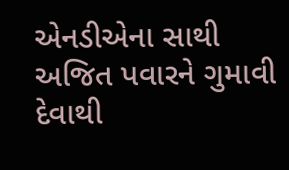એનડીએના સાથી અજિત પવારને ગુમાવી દેવાથી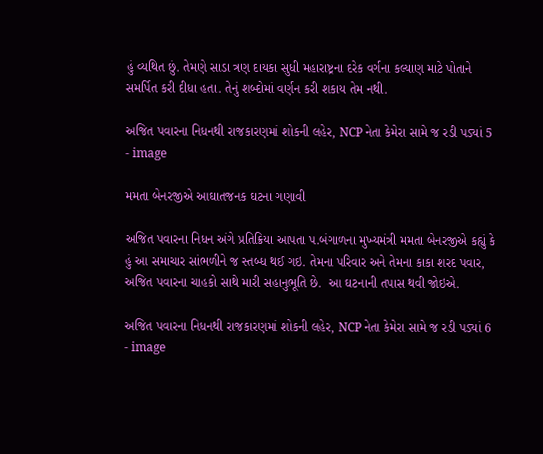હું વ્યથિત છું. તેમણે સાડા ત્રણ દાયકા સુધી મહારાષ્ટ્રના દરેક વર્ગના કલ્યાણ માટે પોતાને સમર્પિત કરી દીધા હતા. તેનું શબ્દોમાં વર્ણન કરી શકાય તેમ નથી.

અજિત પવારના નિધનથી રાજકારણમાં શોકની લહેર, NCP નેતા કેમેરા સામે જ રડી પડ્યાં 5 - image

મમતા બેનરજીએ આઘાતજનક ઘટના ગણાવી

અજિત પવારના નિધન અંગે પ્રતિક્રિયા આપતા પ.બંગાળના મુખ્યમંત્રી મમતા બેનરજીએ કહ્યું કે હું આ સમાચાર સાંભળીને જ સ્તબ્ધ થઈ ગઇ. તેમના પરિવાર અને તેમના કાકા શરદ પવાર, અજિત પવારના ચાહકો સાથે મારી સહાનુભૂતિ છે.  આ ઘટનાની તપાસ થવી જોઇએ.

અજિત પવારના નિધનથી રાજકારણમાં શોકની લહેર, NCP નેતા કેમેરા સામે જ રડી પડ્યાં 6 - image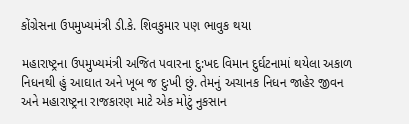કોંગ્રેસના ઉપમુખ્યમંત્રી ડી.કે. શિવકુમાર પણ ભાવુક થયા

મહારાષ્ટ્રના ઉપમુખ્યમંત્રી અજિત પવારના દુ:ખદ વિમાન દુર્ઘટનામાં થયેલા અકાળ નિધનથી હું આઘાત અને ખૂબ જ દુઃખી છું. તેમનું અચાનક નિધન જાહેર જીવન અને મહારાષ્ટ્રના રાજકારણ માટે એક મોટું નુકસાન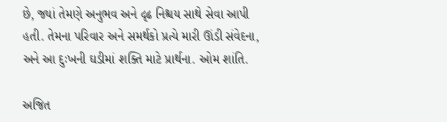છે, જ્યાં તેમણે અનુભવ અને દૃઢ નિશ્ચય સાથે સેવા આપી હતી. તેમના પરિવાર અને સમર્થકો પ્રત્યે મારી ઊંડી સંવેદના, અને આ દુઃખની ઘડીમાં શક્તિ માટે પ્રાર્થના. ઓમ શાંતિ.

અજિત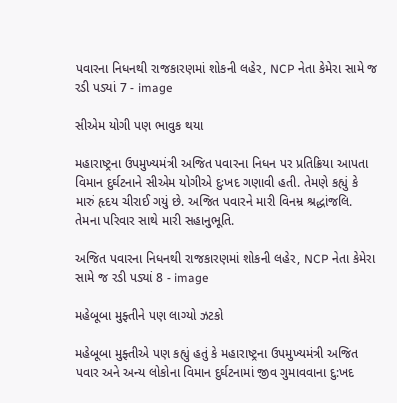પવારના નિધનથી રાજકારણમાં શોકની લહેર, NCP નેતા કેમેરા સામે જ રડી પડ્યાં 7 - image

સીએમ યોગી પણ ભાવુક થયા

મહારાષ્ટ્રના ઉપમુખ્યમંત્રી અજિત પવારના નિધન પર પ્રતિક્રિયા આપતા વિમાન દુર્ઘટનાને સીએમ યોગીએ દુઃખદ ગણાવી હતી. તેમણે કહ્યું કે મારું હૃદય ચીરાઈ ગયું છે. અજિત પવારને મારી વિનમ્ર શ્રદ્ધાંજલિ. તેમના પરિવાર સાથે મારી સહાનુભૂતિ.

અજિત પવારના નિધનથી રાજકારણમાં શોકની લહેર, NCP નેતા કેમેરા સામે જ રડી પડ્યાં 8 - image

મહેબૂબા મુફ્તીને પણ લાગ્યો ઝટકો

મહેબૂબા મુફ્તીએ પણ કહ્યું હતું કે મહારાષ્ટ્રના ઉપમુખ્યમંત્રી અજિત પવાર અને અન્ય લોકોના વિમાન દુર્ઘટનામાં જીવ ગુમાવવાના દુ:ખદ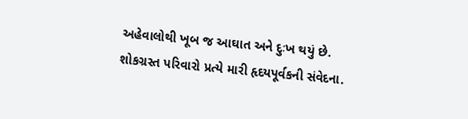અહેવાલોથી ખૂબ જ આઘાત અને દુઃખ થયું છે. શોકગ્રસ્ત પરિવારો પ્રત્યે મારી હૃદયપૂર્વકની સંવેદના.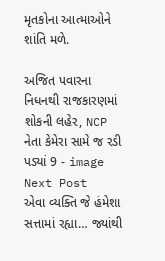મૃતકોના આત્માઓને શાંતિ મળે.

અજિત પવારના નિધનથી રાજકારણમાં શોકની લહેર, NCP નેતા કેમેરા સામે જ રડી પડ્યાં 9 - image
Next Post
એવા વ્યક્તિ જે હંમેશા સત્તામાં રહ્યા… જ્યાંથી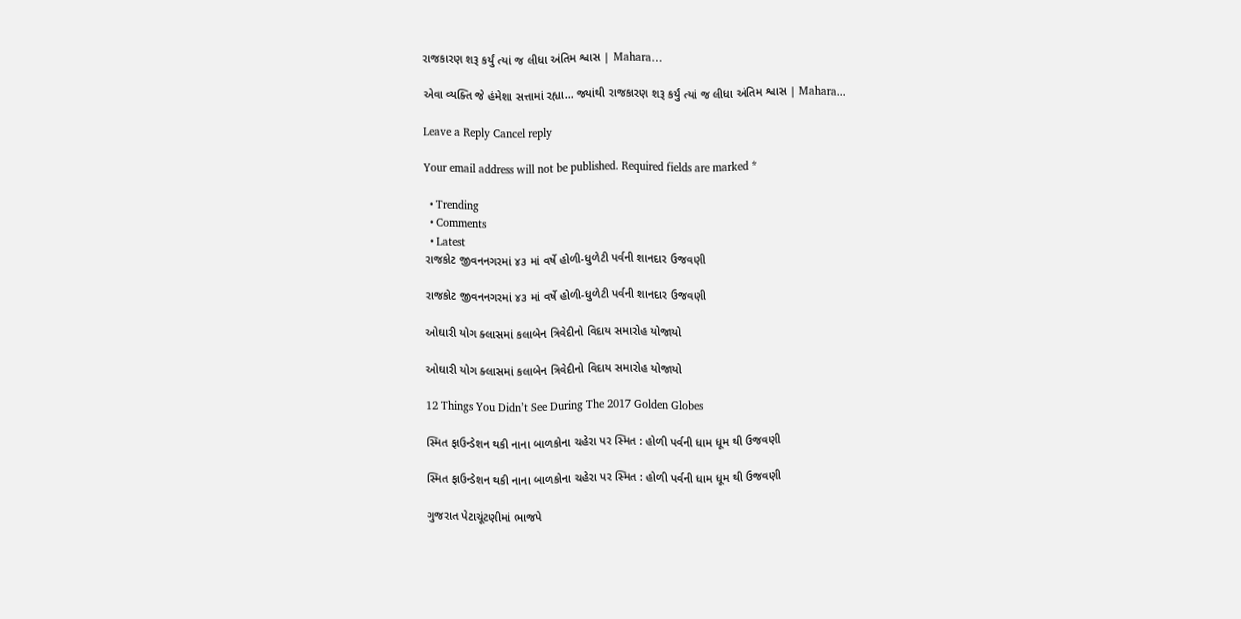રાજકારણ શરૂ કર્યું ત્યાં જ લીધા અંતિમ શ્વાસ | Mahara…

એવા વ્યક્તિ જે હંમેશા સત્તામાં રહ્યા... જ્યાંથી રાજકારણ શરૂ કર્યું ત્યાં જ લીધા અંતિમ શ્વાસ | Mahara...

Leave a Reply Cancel reply

Your email address will not be published. Required fields are marked *

  • Trending
  • Comments
  • Latest
રાજકોટ જીવનનગરમાં ૪૩ માં વર્ષે હોળી-ધુળેટી પર્વની શાનદાર ઉજવણી

રાજકોટ જીવનનગરમાં ૪૩ માં વર્ષે હોળી-ધુળેટી પર્વની શાનદાર ઉજવણી

ઓઘારી યોગ ક્લાસમાં કલાબેન ત્રિવેદીનો વિદાય સમારોહ યોજાયો

ઓઘારી યોગ ક્લાસમાં કલાબેન ત્રિવેદીનો વિદાય સમારોહ યોજાયો

12 Things You Didn’t See During The 2017 Golden Globes

સ્મિત ફાઉન્ડેશન થકી નાના બાળકોના ચહેરા પર સ્મિત : હોળી પર્વની ધામ ધૂમ થી ઉજવણી

સ્મિત ફાઉન્ડેશન થકી નાના બાળકોના ચહેરા પર સ્મિત : હોળી પર્વની ધામ ધૂમ થી ઉજવણી

ગુજરાત પેટાચૂંટણીમાં ભાજપે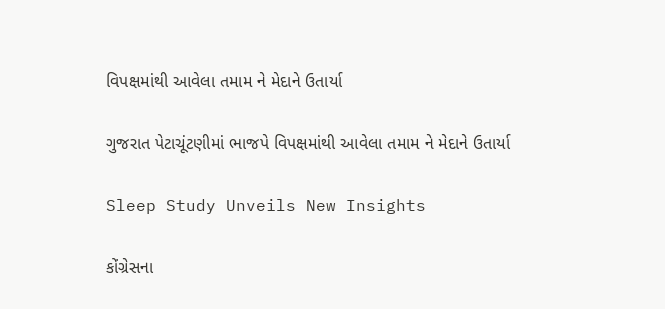વિપક્ષમાંથી આવેલા તમામ ને મેદાને ઉતાર્યા

ગુજરાત પેટાચૂંટણીમાં ભાજપે વિપક્ષમાંથી આવેલા તમામ ને મેદાને ઉતાર્યા

Sleep Study Unveils New Insights

કોંગ્રેસના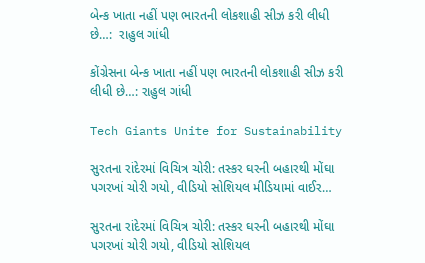બેન્ક ખાતા નહીં પણ ભારતની લોકશાહી સીઝ કરી લીધી છે…:  રાહુલ ગાંધી

કોંગ્રેસના બેન્ક ખાતા નહીં પણ ભારતની લોકશાહી સીઝ કરી લીધી છે…: રાહુલ ગાંધી

Tech Giants Unite for Sustainability

સુરતના રાંદેરમાં વિચિત્ર ચોરી: તસ્કર ઘરની બહારથી મોંઘા પગરખાં ચોરી ગયો, વીડિયો સોશિયલ મીડિયામાં વાઈર…

સુરતના રાંદેરમાં વિચિત્ર ચોરી: તસ્કર ઘરની બહારથી મોંઘા પગરખાં ચોરી ગયો, વીડિયો સોશિયલ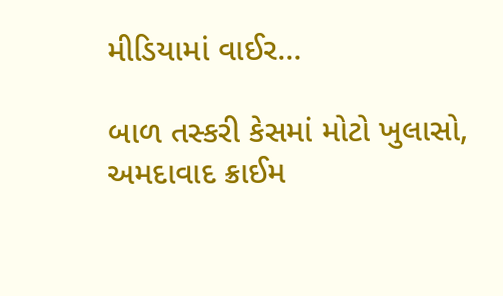મીડિયામાં વાઈર…

બાળ તસ્કરી કેસમાં મોટો ખુલાસો, અમદાવાદ ક્રાઈમ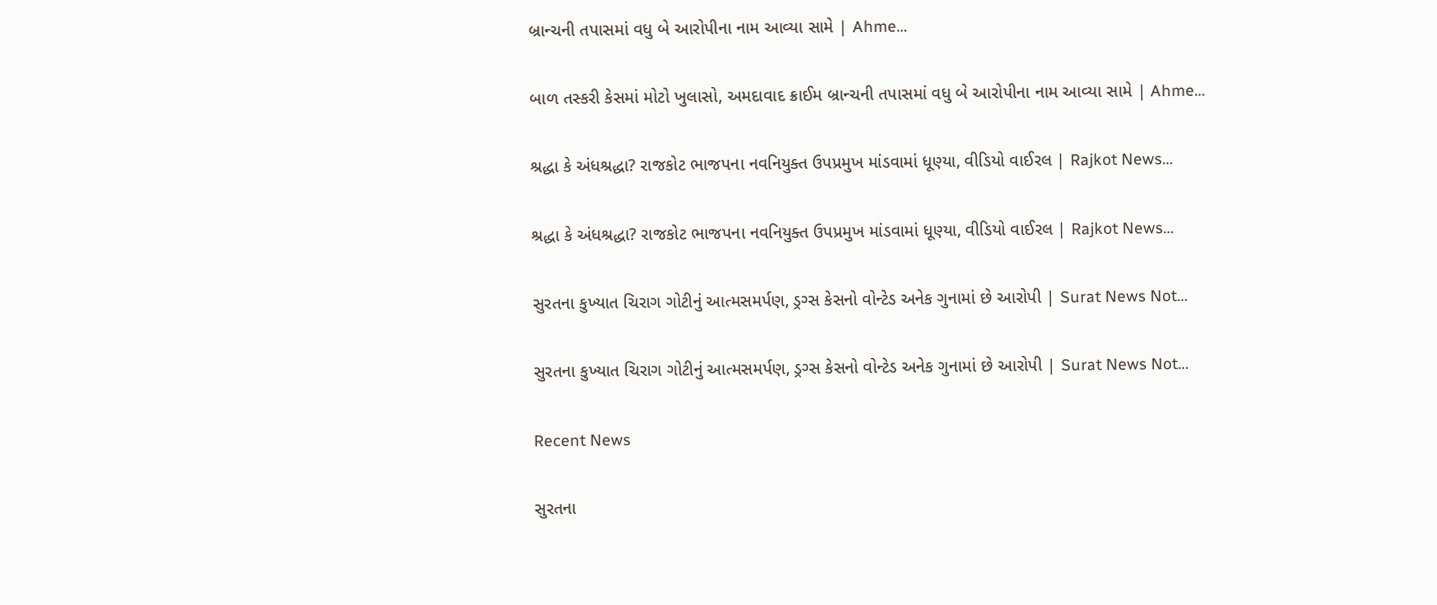બ્રાન્ચની તપાસમાં વધુ બે આરોપીના નામ આવ્યા સામે | Ahme…

બાળ તસ્કરી કેસમાં મોટો ખુલાસો, અમદાવાદ ક્રાઈમ બ્રાન્ચની તપાસમાં વધુ બે આરોપીના નામ આવ્યા સામે | Ahme…

શ્રદ્ધા કે અંધશ્રદ્ધા? રાજકોટ ભાજપના નવનિયુક્ત ઉપપ્રમુખ માંડવામાં ધૂણ્યા, વીડિયો વાઈરલ | Rajkot News…

શ્રદ્ધા કે અંધશ્રદ્ધા? રાજકોટ ભાજપના નવનિયુક્ત ઉપપ્રમુખ માંડવામાં ધૂણ્યા, વીડિયો વાઈરલ | Rajkot News…

સુરતના કુખ્યાત ચિરાગ ગોટીનું આત્મસમર્પણ, ડ્રગ્સ કેસનો વોન્ટેડ અનેક ગુનામાં છે આરોપી | Surat News Not…

સુરતના કુખ્યાત ચિરાગ ગોટીનું આત્મસમર્પણ, ડ્રગ્સ કેસનો વોન્ટેડ અનેક ગુનામાં છે આરોપી | Surat News Not…

Recent News

સુરતના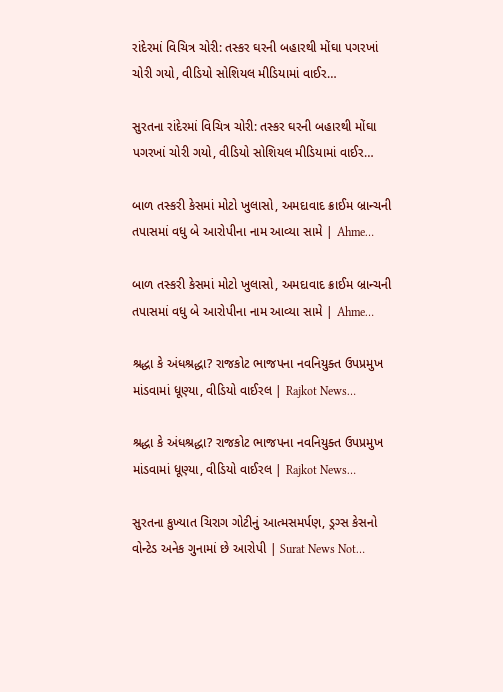રાંદેરમાં વિચિત્ર ચોરી: તસ્કર ઘરની બહારથી મોંઘા પગરખાં ચોરી ગયો, વીડિયો સોશિયલ મીડિયામાં વાઈર…

સુરતના રાંદેરમાં વિચિત્ર ચોરી: તસ્કર ઘરની બહારથી મોંઘા પગરખાં ચોરી ગયો, વીડિયો સોશિયલ મીડિયામાં વાઈર…

બાળ તસ્કરી કેસમાં મોટો ખુલાસો, અમદાવાદ ક્રાઈમ બ્રાન્ચની તપાસમાં વધુ બે આરોપીના નામ આવ્યા સામે | Ahme…

બાળ તસ્કરી કેસમાં મોટો ખુલાસો, અમદાવાદ ક્રાઈમ બ્રાન્ચની તપાસમાં વધુ બે આરોપીના નામ આવ્યા સામે | Ahme…

શ્રદ્ધા કે અંધશ્રદ્ધા? રાજકોટ ભાજપના નવનિયુક્ત ઉપપ્રમુખ માંડવામાં ધૂણ્યા, વીડિયો વાઈરલ | Rajkot News…

શ્રદ્ધા કે અંધશ્રદ્ધા? રાજકોટ ભાજપના નવનિયુક્ત ઉપપ્રમુખ માંડવામાં ધૂણ્યા, વીડિયો વાઈરલ | Rajkot News…

સુરતના કુખ્યાત ચિરાગ ગોટીનું આત્મસમર્પણ, ડ્રગ્સ કેસનો વોન્ટેડ અનેક ગુનામાં છે આરોપી | Surat News Not…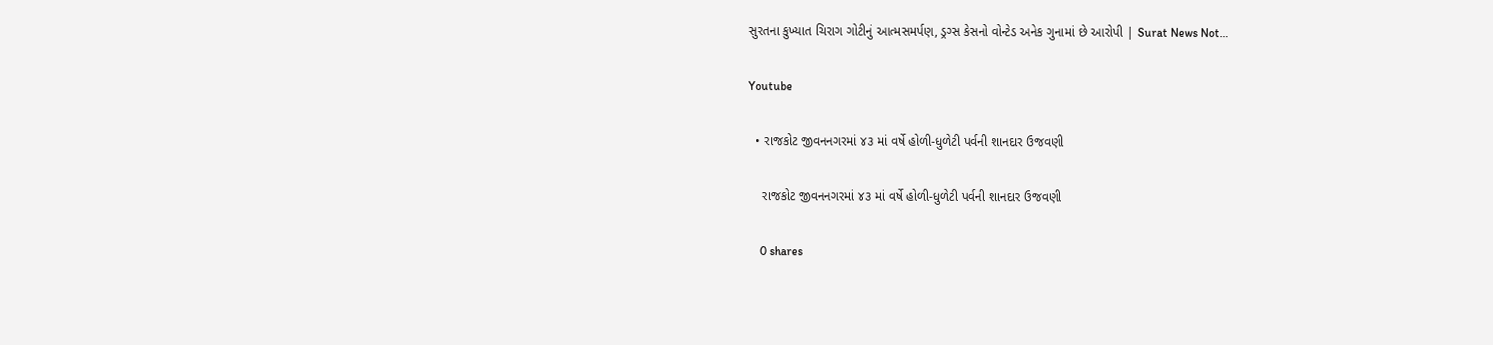સુરતના કુખ્યાત ચિરાગ ગોટીનું આત્મસમર્પણ, ડ્રગ્સ કેસનો વોન્ટેડ અનેક ગુનામાં છે આરોપી | Surat News Not…

Youtube

  • રાજકોટ જીવનનગરમાં ૪૩ માં વર્ષે હોળી-ધુળેટી પર્વની શાનદાર ઉજવણી

    રાજકોટ જીવનનગરમાં ૪૩ માં વર્ષે હોળી-ધુળેટી પર્વની શાનદાર ઉજવણી

    0 shares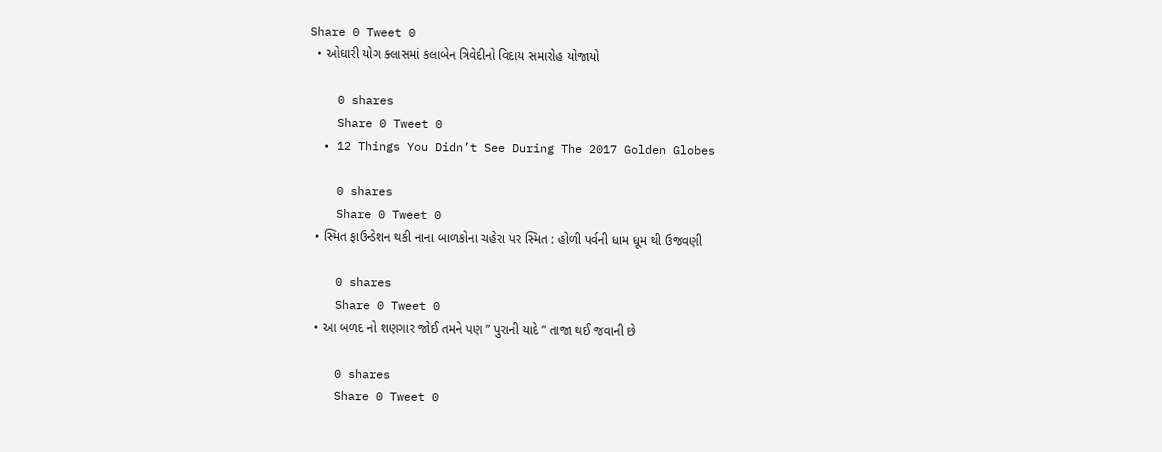Share 0 Tweet 0
  • ઓઘારી યોગ ક્લાસમાં કલાબેન ત્રિવેદીનો વિદાય સમારોહ યોજાયો

    0 shares
    Share 0 Tweet 0
  • 12 Things You Didn’t See During The 2017 Golden Globes

    0 shares
    Share 0 Tweet 0
  • સ્મિત ફાઉન્ડેશન થકી નાના બાળકોના ચહેરા પર સ્મિત : હોળી પર્વની ધામ ધૂમ થી ઉજવણી

    0 shares
    Share 0 Tweet 0
  • આ બળદ નો શણગાર જોઈ તમને પણ ” પુરાની યાદે ” તાજા થઈ જવાની છે

    0 shares
    Share 0 Tweet 0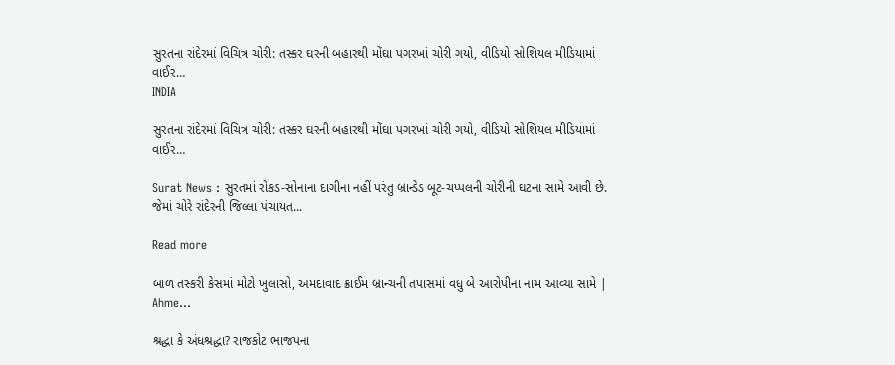સુરતના રાંદેરમાં વિચિત્ર ચોરી: તસ્કર ઘરની બહારથી મોંઘા પગરખાં ચોરી ગયો, વીડિયો સોશિયલ મીડિયામાં વાઈર…
INDIA

સુરતના રાંદેરમાં વિચિત્ર ચોરી: તસ્કર ઘરની બહારથી મોંઘા પગરખાં ચોરી ગયો, વીડિયો સોશિયલ મીડિયામાં વાઈર…

Surat News : સુરતમાં રોકડ-સોનાના દાગીના નહીં પરંતુ બ્રાન્ડેડ બૂટ-ચપ્પલની ચોરીની ઘટના સામે આવી છે. જેમાં ચોરે રાંદેરની જિલ્લા પંચાયત...

Read more

બાળ તસ્કરી કેસમાં મોટો ખુલાસો, અમદાવાદ ક્રાઈમ બ્રાન્ચની તપાસમાં વધુ બે આરોપીના નામ આવ્યા સામે | Ahme…

શ્રદ્ધા કે અંધશ્રદ્ધા? રાજકોટ ભાજપના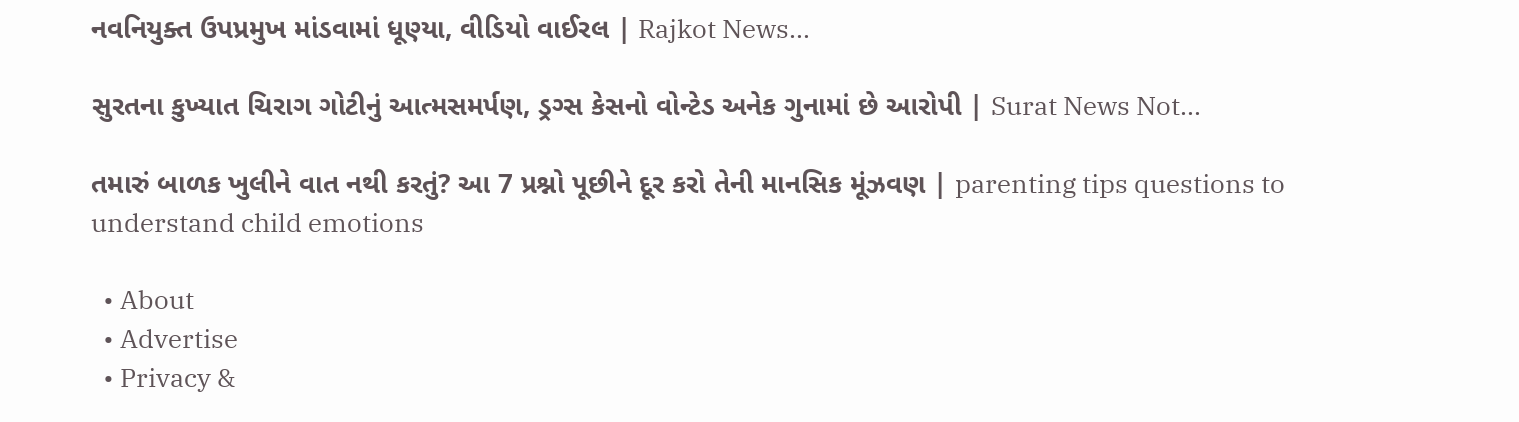નવનિયુક્ત ઉપપ્રમુખ માંડવામાં ધૂણ્યા, વીડિયો વાઈરલ | Rajkot News…

સુરતના કુખ્યાત ચિરાગ ગોટીનું આત્મસમર્પણ, ડ્રગ્સ કેસનો વોન્ટેડ અનેક ગુનામાં છે આરોપી | Surat News Not…

તમારું બાળક ખુલીને વાત નથી કરતું? આ 7 પ્રશ્નો પૂછીને દૂર કરો તેની માનસિક મૂંઝવણ | parenting tips questions to understand child emotions

  • About
  • Advertise
  • Privacy &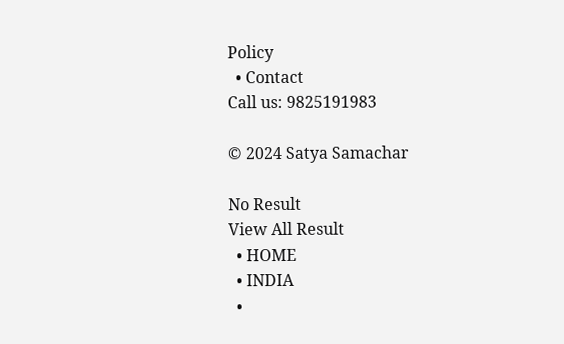Policy
  • Contact
Call us: 9825191983

© 2024 Satya Samachar

No Result
View All Result
  • HOME
  • INDIA
  •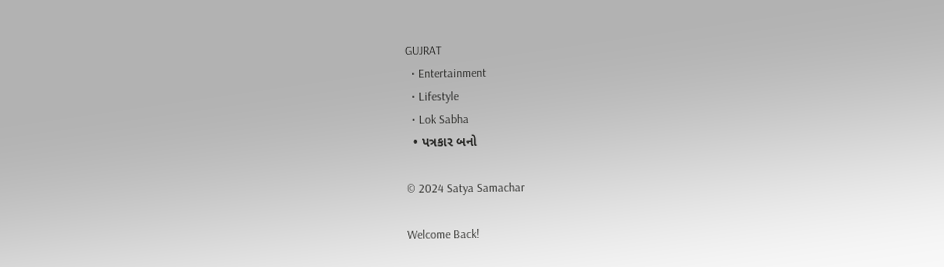GUJRAT
  • Entertainment
  • Lifestyle
  • Lok Sabha
  • પત્રકાર બનો

© 2024 Satya Samachar

Welcome Back!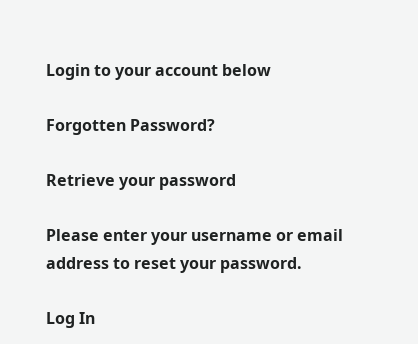Login to your account below

Forgotten Password?

Retrieve your password

Please enter your username or email address to reset your password.

Log In